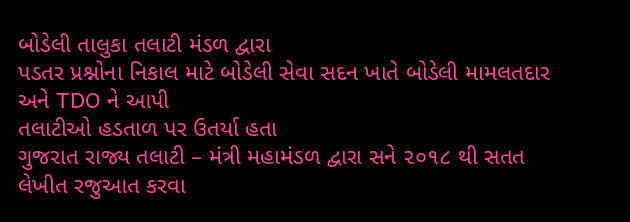બોડેલી તાલુકા તલાટી મંડળ દ્વારા
પડતર પ્રશ્નોના નિકાલ માટે બોડેલી સેવા સદન ખાતે બોડેલી મામલતદાર અને TDO ને આપી
તલાટીઓ હડતાળ પર ઉતર્યા હતા
ગુજરાત રાજ્ય તલાટી – મંત્રી મહામંડળ દ્વારા સને ૨૦૧૮ થી સતત લેખીત રજુઆત કરવા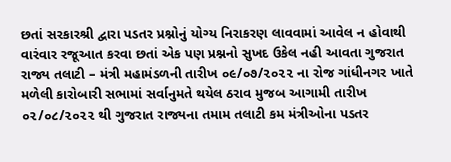છતાં સરકારશ્રી દ્વારા પડતર પ્રશ્નોનું યોગ્ય નિરાકરણ લાવવામાં આવેલ ન હોવાથી
વારંવાર રજૂઆત કરવા છતાં એક પણ પ્રશ્નનો સુખદ ઉકેલ નહી આવતા ગુજરાત રાજ્ય તલાટી – મંત્રી મહામંડળની તારીખ ૦૯/૦૭/૨૦૨૨ ના રોજ ગાંધીનગર ખાતે મળેલી કારોબારી સભામાં સર્વાનુમતે થયેલ ઠરાવ મુજબ આગામી તારીખ ૦૨/૦૮/૨૦૨૨ થી ગુજરાત રાજ્યના તમામ તલાટી કમ મંત્રીઓના પડતર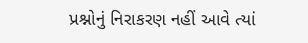પ્રશ્નોનું નિરાકરણ નહીં આવે ત્યાં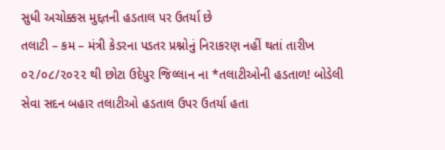સુધી અચોક્કસ મુદ્દતની હડતાલ પર ઉતર્યા છે
તલાટી – કમ – મંત્રી કેડરના પડતર પ્રશ્નોનું નિરાકરણ નહીં થતાં તારીખ ૦૨/૦૮/૨૦૨૨ થી છોટા ઉદેપુર જિલ્લાન ના *તલાટીઓની હડતાળ! બોડેલી સેવા સદન બહાર તલાટીઓ હડતાલ ઉપર ઉતર્યા હતા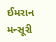ઈમરાન મન્સૂરી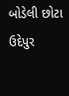બોડેલી છોટા ઉદેપુર